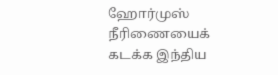ஹோர்முஸ் நீரிணையைக் கடக்க இந்திய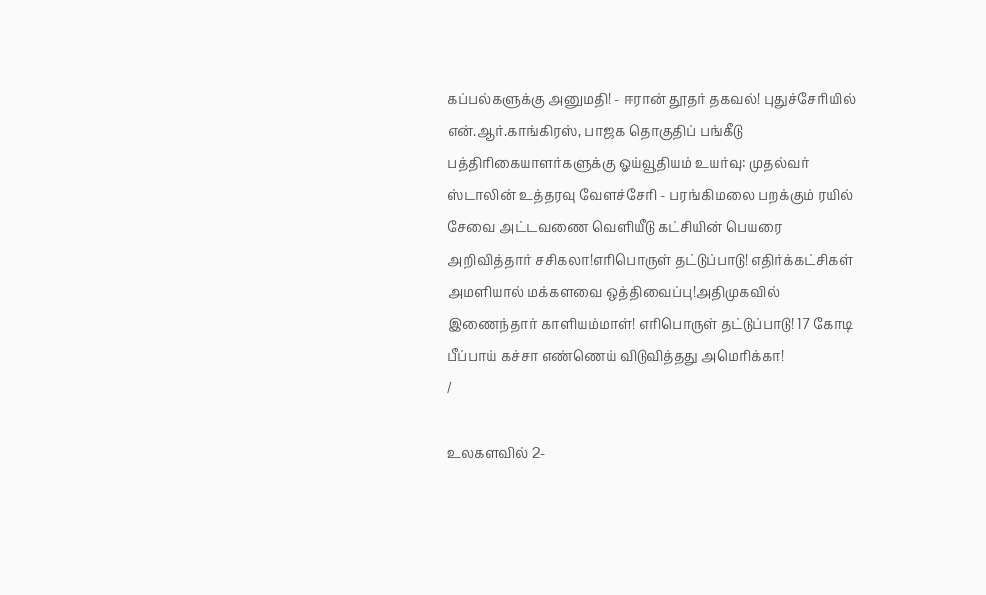கப்பல்களுக்கு அனுமதி! - ஈரான் தூதர் தகவல்! புதுச்சேரியில் என்.ஆர்.காங்கிரஸ், பாஜக தொகுதிப் பங்கீடு பத்திரிகையாளர்களுக்கு ஓய்வூதியம் உயர்வு: முதல்வர் ஸ்டாலின் உத்தரவு வேளச்சேரி - பரங்கிமலை பறக்கும் ரயில் சேவை அட்டவணை வெளியீடு கட்சியின் பெயரை அறிவித்தார் சசிகலா!எரிபொருள் தட்டுப்பாடு! எதிர்க்கட்சிகள் அமளியால் மக்களவை ஒத்திவைப்பு!அதிமுகவில் இணைந்தார் காளியம்மாள்! எரிபொருள் தட்டுப்பாடு! 17 கோடி பீப்பாய் கச்சா எண்ணெய் விடுவித்தது அமெரிக்கா!
/

உலகளவில் 2-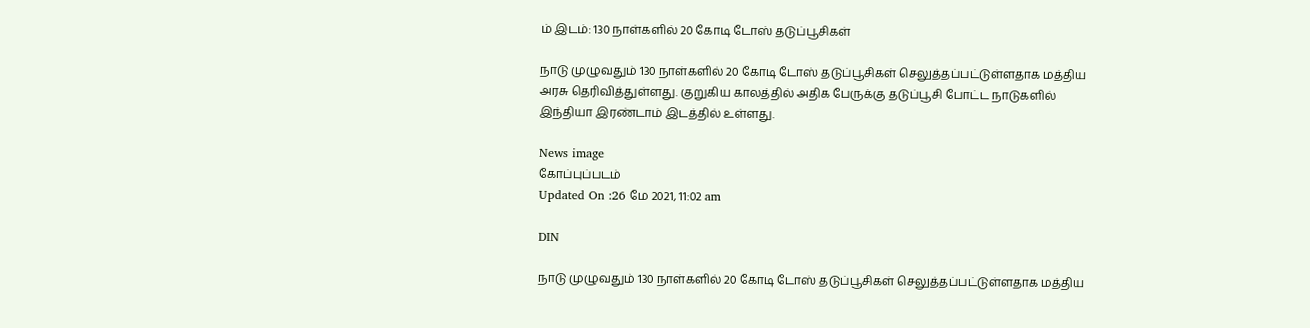ம் இடம்: 130 நாள்களில் 20 கோடி டோஸ் தடுப்பூசிகள்

நாடு முழுவதும் 130 நாள்களில் 20 கோடி டோஸ் தடுப்பூசிகள் செலுத்தப்பட்டுள்ளதாக மத்திய அரசு தெரிவித்துள்ளது. குறுகிய காலத்தில் அதிக பேருக்கு தடுப்பூசி போட்ட நாடுகளில் இந்தியா இரண்டாம் இடத்தில் உள்ளது.

News image
கோப்புப்படம்
Updated On :26 மே 2021, 11:02 am

DIN

நாடு முழுவதும் 130 நாள்களில் 20 கோடி டோஸ் தடுப்பூசிகள் செலுத்தப்பட்டுள்ளதாக மத்திய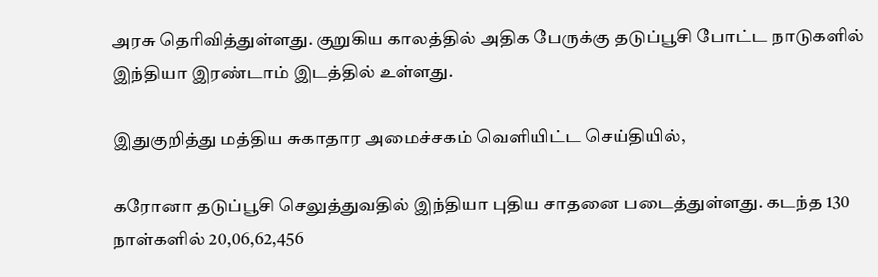அரசு தெரிவித்துள்ளது. குறுகிய காலத்தில் அதிக பேருக்கு தடுப்பூசி போட்ட நாடுகளில் இந்தியா இரண்டாம் இடத்தில் உள்ளது.

இதுகுறித்து மத்திய சுகாதார அமைச்சகம் வெளியிட்ட செய்தியில்,

கரோனா தடுப்பூசி செலுத்துவதில் இந்தியா புதிய சாதனை படைத்துள்ளது. கடந்த 130 நாள்களில் 20,06,62,456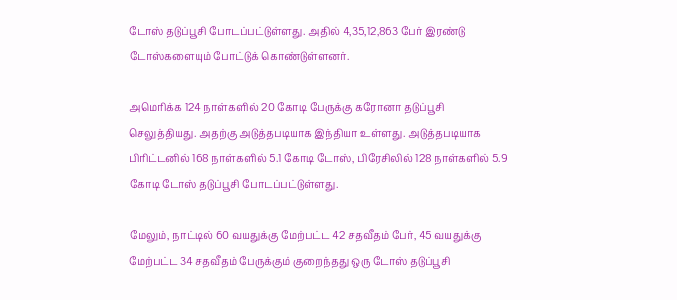டோஸ் தடுப்பூசி போடப்பட்டுள்ளது. அதில் 4,35,12,863 பேர் இரண்டு டோஸ்களையும் போட்டுக் கொண்டுள்ளனர்.

அமெரிக்க 124 நாள்களில் 20 கோடி பேருக்கு கரோனா தடுப்பூசி செலுத்தியது. அதற்கு அடுத்தபடியாக இந்தியா உள்ளது. அடுத்தபடியாக பிரிட்டனில் 168 நாள்களில் 5.1 கோடி டோஸ், பிரேசிலில் 128 நாள்களில் 5.9 கோடி டோஸ் தடுப்பூசி போடப்பட்டுள்ளது.

மேலும், நாட்டில் 60 வயதுக்கு மேற்பட்ட 42 சதவீதம் பேர், 45 வயதுக்கு மேற்பட்ட 34 சதவீதம் பேருக்கும் குறைந்தது ஒரு டோஸ் தடுப்பூசி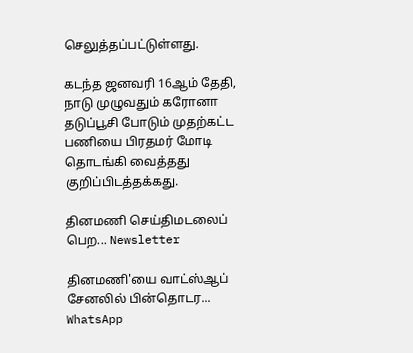செலுத்தப்பட்டுள்ளது.

கடந்த ஜனவரி 16ஆம் தேதி, நாடு முழுவதும் கரோனா தடுப்பூசி போடும் முதற்கட்ட பணியை பிரதமர் மோடி தொடங்கி வைத்தது குறிப்பிடத்தக்கது.

தினமணி செய்திமடலைப் பெற... Newsletter

தினமணி'யை வாட்ஸ்ஆப் சேனலில் பின்தொடர... WhatsApp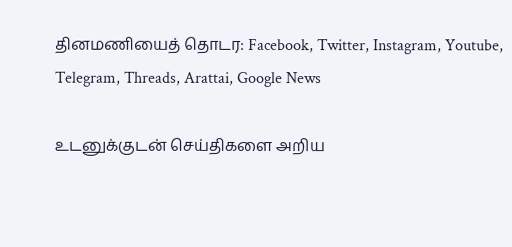தினமணியைத் தொடர: Facebook, Twitter, Instagram, Youtube, Telegram, Threads, Arattai, Google News

உடனுக்குடன் செய்திகளை அறிய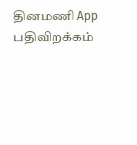தினமணி App பதிவிறக்கம்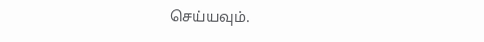செய்யவும்.